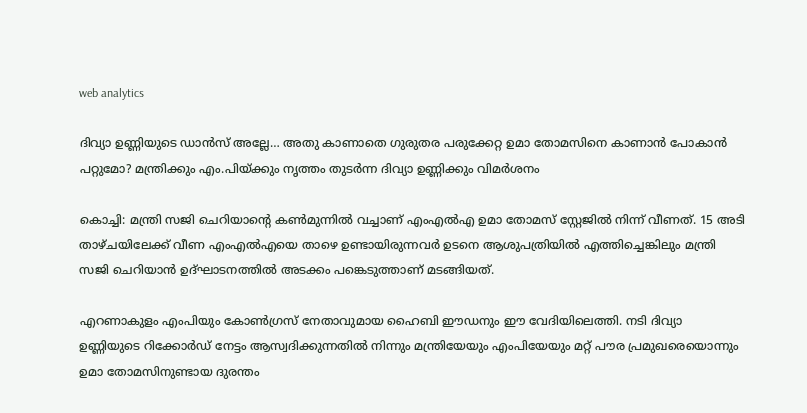web analytics

ദിവ്യാ ഉണ്ണിയുടെ ഡാൻസ് അല്ലേ… അതു കാണാതെ ഗുരുതര പരുക്കേറ്റ ഉമാ തോമസിനെ കാണാൻ പോകാൻ പറ്റുമോ? മന്ത്രിക്കും എം.പിയ്ക്കും നൃത്തം തുടർന്ന ദിവ്യാ ഉണ്ണിക്കും വിമർശനം

കൊച്ചി: മന്ത്രി സജി ചെറിയാന്റെ കണ്‍മുന്നില്‍ വച്ചാണ് എംഎല്‍എ ഉമാ തോമസ് സ്റ്റേജിൽ നിന്ന് വീണത്. 15 അടി താഴ്ചയിലേക്ക് വീണ എംഎല്‍എയെ താഴെ ഉണ്ടായിരുന്നവര്‍ ഉടനെ ആശുപത്രിയില്‍ എത്തിച്ചെങ്കിലും മന്ത്രി സജി ചെറിയാന്‍ ഉദ്ഘാടനത്തില്‍ അടക്കം പങ്കെടുത്താണ് മടങ്ങിയത്.

എറണാകുളം എംപിയും കോണ്‍ഗ്രസ് നേതാവുമായ ഹൈബി ഈഡനും ഈ വേദിയിലെത്തി. നടി ദിവ്യാ ഉണ്ണിയുടെ റിക്കോര്‍ഡ് നേട്ടം ആസ്വദിക്കുന്നതില്‍ നിന്നും മന്ത്രിയേയും എംപിയേയും മറ്റ് പൗര പ്രമുഖരെയൊന്നും ഉമാ തോമസിനുണ്ടായ ദുരന്തം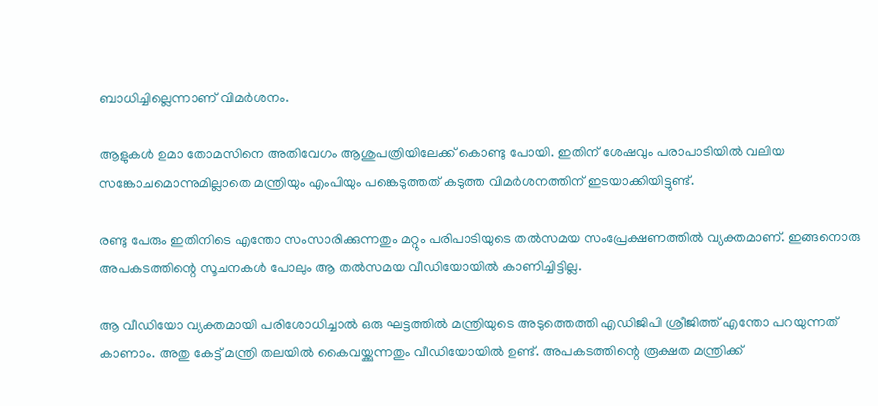ബാധിച്ചില്ലെന്നാണ് വിമർശനം.

ആളുകള്‍ ഉമാ തോമസിനെ അതിവേഗം ആശുപത്രിയിലേക്ക് കൊണ്ടു പോയി. ഇതിന് ശേഷവും പരാപാടിയില്‍ വലിയ സങ്കോചമൊന്നുമില്ലാതെ മന്ത്രിയും എംപിയും പങ്കെടുത്തത് കടുത്ത വിമർശനത്തിന് ഇടയാക്കിയിട്ടുണ്ട്.

രണ്ടു പേരും ഇതിനിടെ എന്തോ സംസാരിക്കുന്നതും മറ്റും പരിപാടിയുടെ തല്‍സമയ സംപ്രേക്ഷണത്തില്‍ വ്യക്തമാണ്. ഇങ്ങനൊരു അപകടത്തിന്റെ സൂചനകള്‍ പോലും ആ തല്‍സമയ വീഡിയോയില്‍ കാണിച്ചിട്ടില്ല.

ആ വീഡിയോ വ്യക്തമായി പരിശോധിച്ചാല്‍ ഒരു ഘട്ടത്തില്‍ മന്ത്രിയുടെ അടുത്തെത്തി എഡിജിപി ശ്രീജിത്ത് എന്തോ പറയുന്നത് കാണാം. അതു കേട്ട് മന്ത്രി തലയില്‍ കൈവയ്ക്കുന്നതും വീഡിയോയിൽ ഉണ്ട്. അപകടത്തിന്റെ രൂക്ഷത മന്ത്രിക്ക്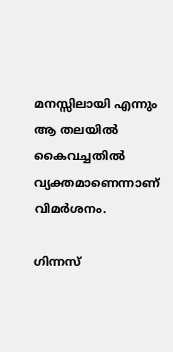മനസ്സിലായി എന്നും ആ തലയില്‍ കൈവച്ചതില്‍ വ്യക്തമാണെന്നാണ് വിമർശനം.

ഗിന്നസ്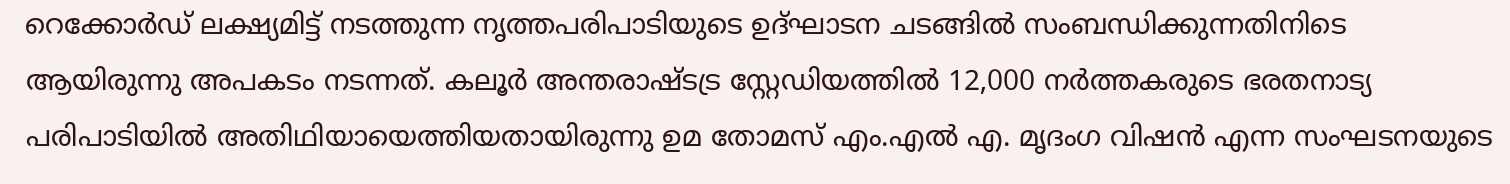റെക്കോര്‍ഡ് ലക്ഷ്യമിട്ട് നടത്തുന്ന നൃത്തപരിപാടിയുടെ ഉദ്ഘാടന ചടങ്ങില്‍ സംബന്ധിക്കുന്നതിനിടെ ആയിരുന്നു അപകടം നടന്നത്. കലൂര്‍ അന്തരാഷ്ടട്ര സ്റ്റേഡിയത്തില്‍ 12,000 നര്‍ത്തകരുടെ ഭരതനാട്യ പരിപാടിയില്‍ അതിഥിയായെത്തിയതായിരുന്നു ഉമ തോമസ് എം.എൽ എ. മൃദംഗ വിഷന്‍ എന്ന സംഘടനയുടെ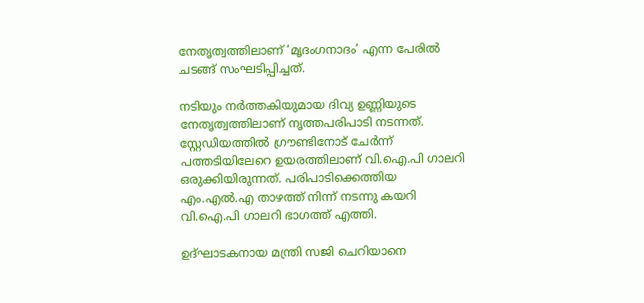നേതൃത്വത്തിലാണ് ‘മൃദംഗനാദം’ എന്ന പേരില്‍ ചടങ്ങ് സംഘടിപ്പിച്ചത്.

നടിയും നര്‍ത്തകിയുമായ ദിവ്യ ഉണ്ണിയുടെ നേതൃത്വത്തിലാണ് നൃത്തപരിപാടി നടന്നത്. സ്റ്റേഡിയത്തില്‍ ഗ്രൗണ്ടിനോട് ചേര്‍ന്ന് പത്തടിയിലേറെ ഉയരത്തിലാണ് വി.ഐ.പി ഗാലറി ഒരുക്കിയിരുന്നത്. പരിപാടിക്കെത്തിയ എം.എല്‍.എ താഴത്ത് നിന്ന് നടന്നു കയറി വി.ഐ.പി ഗാലറി ഭാഗത്ത് എത്തി.

ഉദ്ഘാടകനായ മന്ത്രി സജി ചെറിയാനെ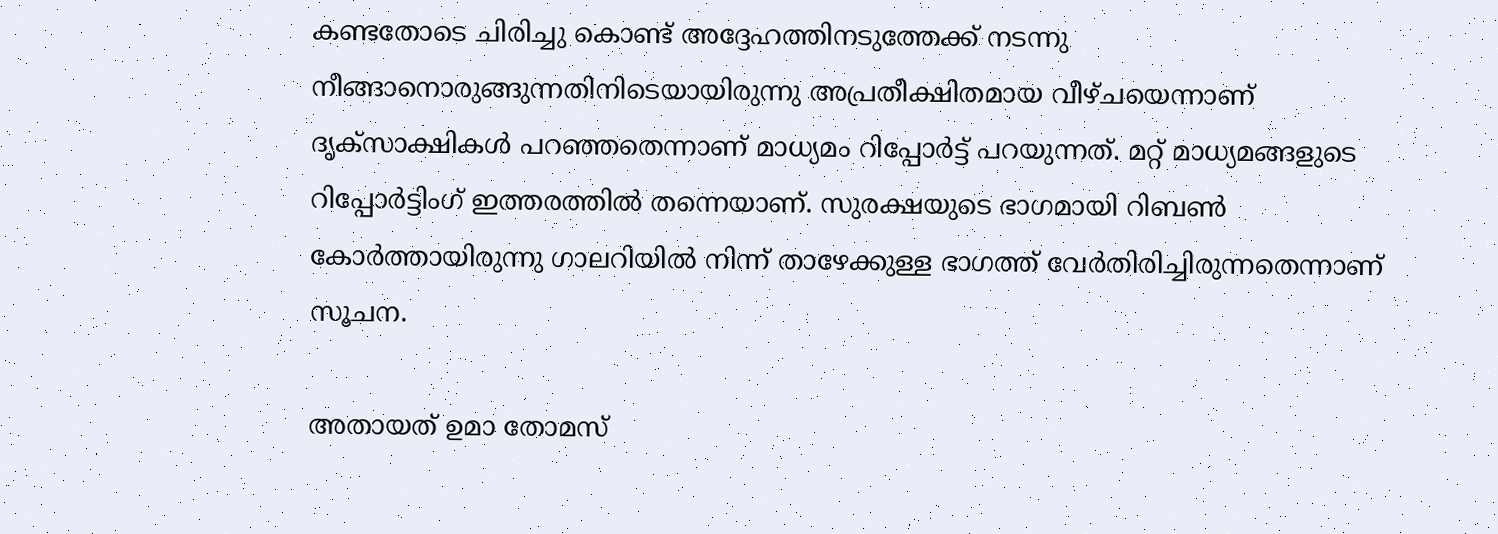കണ്ടതോടെ ചിരിച്ചു കൊണ്ട് അദ്ദേഹത്തിനടുത്തേക്ക് നടന്നു നീങ്ങാനൊരുങ്ങുന്നതിനിടെയായിരുന്നു അപ്രതീക്ഷിതമായ വീഴ്ചയെന്നാണ് ദൃക്‌സാക്ഷികള്‍ പറഞ്ഞതെന്നാണ് മാധ്യമം റിപ്പോര്‍ട്ട് പറയുന്നത്. മറ്റ് മാധ്യമങ്ങളുടെ റിപ്പോര്‍ട്ടിംഗ് ഇത്തരത്തില്‍ തന്നെയാണ്. സുരക്ഷയുടെ ഭാഗമായി റിബണ്‍ കോര്‍ത്തായിരുന്നു ഗാലറിയില്‍ നിന്ന് താഴേക്കുള്ള ഭാഗത്ത് വേര്‍തിരിച്ചിരുന്നതെന്നാണ് സൂചന.

അതായത് ഉമാ തോമസ്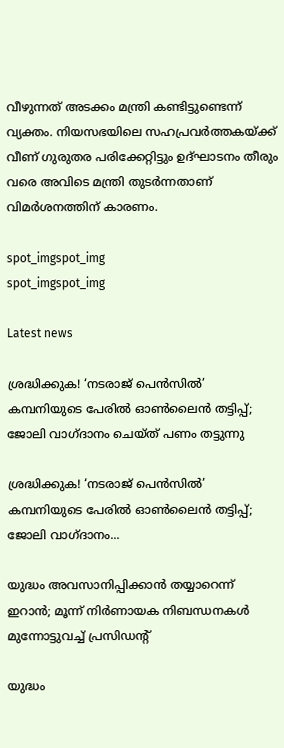വീഴുന്നത് അടക്കം മന്ത്രി കണ്ടിട്ടുണ്ടെന്ന് വ്യക്തം. നിയസഭയിലെ സഹപ്രവര്‍ത്തകയ്ക്ക് വീണ് ഗുരുതര പരിക്കേറ്റിട്ടും ഉദ്ഘാടനം തീരും വരെ അവിടെ മന്ത്രി തുടര്‍ന്നതാണ് വിമർശനത്തിന് കാരണം.

spot_imgspot_img
spot_imgspot_img

Latest news

ശ്രദ്ധിക്കുക! ‘നടരാജ് പെൻസിൽ’ കമ്പനിയുടെ പേരിൽ ഓൺലൈൻ തട്ടിപ്പ്; ജോലി വാഗ്ദാനം ചെയ്ത് പണം തട്ടുന്നു

ശ്രദ്ധിക്കുക! ‘നടരാജ് പെൻസിൽ’ കമ്പനിയുടെ പേരിൽ ഓൺലൈൻ തട്ടിപ്പ്; ജോലി വാഗ്ദാനം...

യുദ്ധം അവസാനിപ്പിക്കാൻ തയ്യാറെന്ന് ഇറാൻ; മൂന്ന് നിർണായക നിബന്ധനകൾ മുന്നോട്ടുവച്ച് പ്രസിഡന്റ്

യുദ്ധം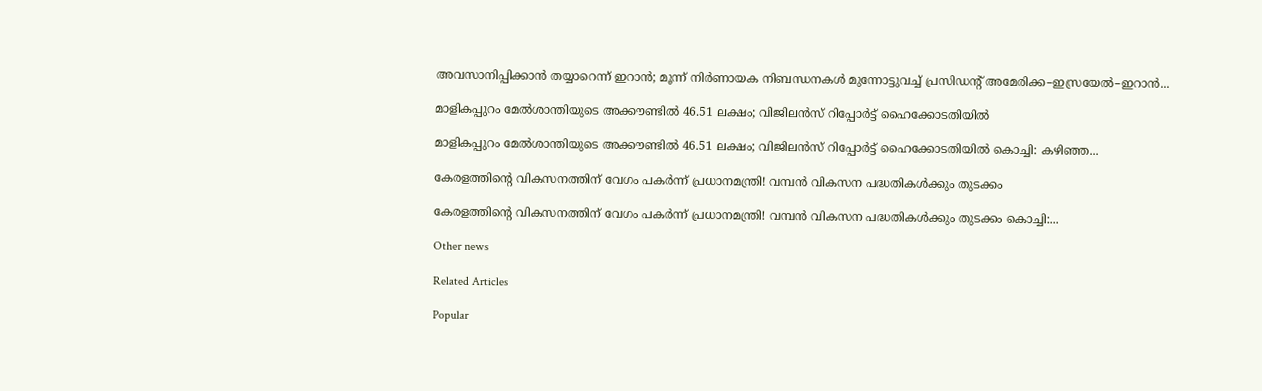അവസാനിപ്പിക്കാൻ തയ്യാറെന്ന് ഇറാൻ; മൂന്ന് നിർണായക നിബന്ധനകൾ മുന്നോട്ടുവച്ച് പ്രസിഡന്റ് അമേരിക്ക–ഇസ്രയേൽ–ഇറാൻ...

മാളികപ്പുറം മേൽശാന്തിയുടെ അക്കൗണ്ടിൽ 46.51 ലക്ഷം; വിജിലൻസ് റിപ്പോർട്ട് ഹൈക്കോടതിയിൽ

മാളികപ്പുറം മേൽശാന്തിയുടെ അക്കൗണ്ടിൽ 46.51 ലക്ഷം; വിജിലൻസ് റിപ്പോർട്ട് ഹൈക്കോടതിയിൽ കൊച്ചി: കഴിഞ്ഞ...

കേരളത്തിന്റെ വികസനത്തിന് വേഗം പകർന്ന് പ്രധാനമന്ത്രി! വമ്പന്‍ വികസന പദ്ധതികള്‍ക്കും തുടക്കം

കേരളത്തിന്റെ വികസനത്തിന് വേഗം പകർന്ന് പ്രധാനമന്ത്രി! വമ്പന്‍ വികസന പദ്ധതികള്‍ക്കും തുടക്കം കൊച്ചി:...

Other news

Related Articles

Popular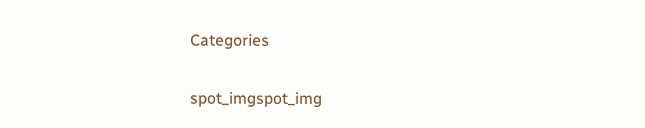Categories

spot_imgspot_img